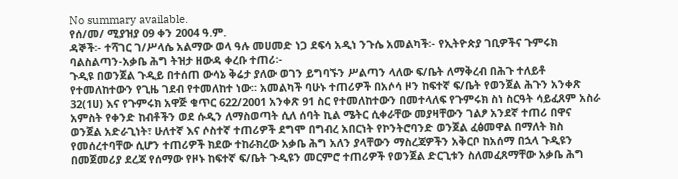No summary available.
የሰ/መ/ ሚያዝያ 09 ቀን 2004 ዓ.ም.
ዳኞች፡- ተሻገር ገ/ሥላሴ አልማው ወላ ዓሉ መሀመድ ነጋ ደፍሳ አዲነ ንጉሴ አመልካች፡- የኢትዮጵያ ገቢዎችና ጉምሩክ ባልስልጣን-አቃቤ ሕግ ትዝታ ዘውዳ ቀረቡ ተጠሪ፡-
ጉዲዩ በወንጀል ጉዲይ በተሰጠ ውሳኔ ቅሬታ ያለው ወገን ይግባኙን ሥልጣን ላለው ፍ/ቤት ለማቅረብ በሕጉ ተለይቶ የተመለከተውን የጊዜ ገደብ የተመለከተ ነው። አመልካች ባሁኑ ተጠሪዎች በአሶሳ ዞን ከፍተኛ ፍ/ቤት የወንጀል ሕጉን አንቀጽ 32(1ሀ) እና የጉምሩክ አዋጅ ቁጥር 622/2001 አንቀጽ 91 ስር የተመለከተውን በመተላለፍ የጉምሩክ ስነ ስርዓት ሳይፈጸም አስራ አምስት የቀንድ ከብቶችን ወደ ሱዲን ለማስወጣት ሲለ ሰባት ኪል ሜትር ሲቀራቸው መያዛቸውን ገልፆ አንደኛ ተጠሪ በዋና ወንጀል አድራጊነት፣ ሁለተኛ እና ሶስተኛ ተጠሪዎች ደግሞ በግብረ አበርነት የኮንትሮባንድ ወንጀል ፈፅመዋል በማለት ክስ የመሰረተባቸው ሲሆን ተጠሪዎች ክደው ተከራክረው አቃቤ ሕግ አለን ያላቸውን ማስረጃዎችን አቅርቦ ከአሰማ በኋላ ጉዲዩን በመጀመሪያ ደረጃ የሰማው የዞኑ ከፍተኛ ፍ/ቤት ጉዲዩን መርምሮ ተጠሪዎች የወንጀል ድርጊቱን ስለመፈጸማቸው አቃቤ ሕግ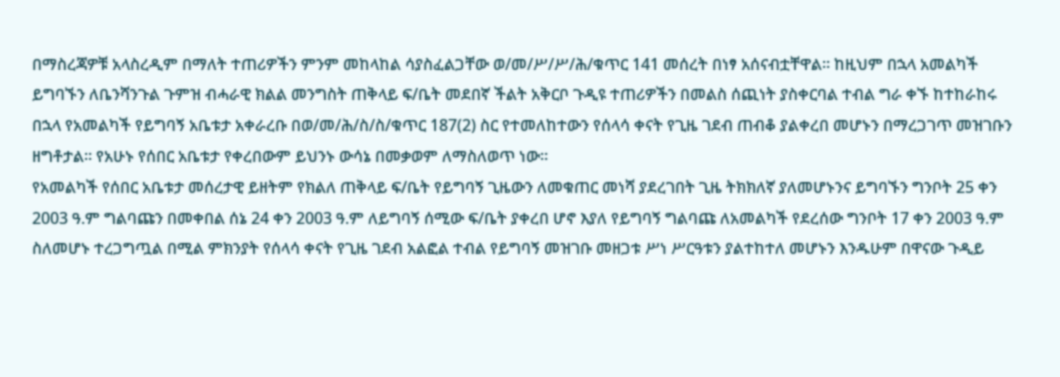በማስረጃዎቹ አላስረዲም በማለት ተጠሪዎችን ምንም መከላከል ሳያስፈልጋቸው ወ/መ/ሥ/ሥ/ሕ/ቁጥር 141 መሰረት በነፃ አሰናብቷቸዋል። ከዚህም በኋላ አመልካች ይግባኙን ለቤንሻንጉል ጉምዝ ብሓራዊ ክልል መንግስት ጠቅላይ ፍ/ቤት መደበኛ ችልት አቅርቦ ጉዲዩ ተጠሪዎችን በመልስ ሰጪነት ያስቀርባል ተብል ግራ ቀኙ ከተከራከሩ በኋላ የአመልካች የይግባኝ አቤቱታ አቀራረቡ በወ/መ/ሕ/ስ/ስ/ቁጥር 187(2) ስር የተመለከተውን የሰላሳ ቀናት የጊዜ ገደብ ጠብቆ ያልቀረበ መሆኑን በማረጋገጥ መዝገቡን ዘግቶታል። የአሁኑ የሰበር አቤቱታ የቀረበውም ይህንኑ ውሳኔ በመቃወም ለማስለወጥ ነው።
የአመልካች የሰበር አቤቱታ መሰረታዊ ይዘትም የክልለ ጠቅላይ ፍ/ቤት የይግባኝ ጊዜውን ለመቁጠር መነሻ ያደረገበት ጊዜ ትክክለኛ ያለመሆኑንና ይግባኙን ግንቦት 25 ቀን 2003 ዓ.ም ግልባጩን በመቀበል ሰኔ 24 ቀን 2003 ዓ.ም ለይግባኝ ሰሚው ፍ/ቤት ያቀረበ ሆኖ እያለ የይግባኝ ግልባጩ ለአመልካች የደረሰው ግንቦት 17 ቀን 2003 ዓ.ም ስለመሆኑ ተረጋግጧል በሚል ምክንያት የሰላሳ ቀናት የጊዜ ገደብ አልፎል ተብል የይግባኝ መዝገቡ መዘጋቱ ሥነ ሥርዓቱን ያልተከተለ መሆኑን እንዱሁም በዋናው ጉዲይ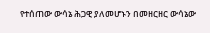የተሰጠው ውሳኔ ሕጋዊ ያለመሆኑን በመዘርዘር ውሳኔው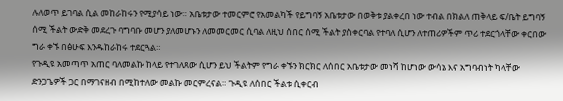ሉለወጥ ይገባል ሲል መከራከሩን የሚያሳይ ነው። አቤቱታው ተመርምሮ የአመልካች የይግባኝ አቤቱታው በወቅቱ ያልቀረበ ነው ተብል በክልለ ጠቅላይ ፍ/ቤት ይግባኝ ሰሚ ችልት ውድቅ መደረጉ ባግባቡ መሆን ያለመሆኑን ለመመርመር ሲባል ለዚህ ሰበር ሰሚ ችልት ያስቀርባል የተባለ ሲሆን ለተጠሪዎችም ጥሪ ተደርጎላቸው ቀርበው ግራ ቀኙ በፅሁፍ እንዱከራከሩ ተደርጓል።
የጉዲዩ አመጣጥ አጠር ባለመልኩ ከላይ የተገለጸው ሲሆን ይህ ችልትም የግራ ቀኙን ክርክር ለሰበር አቤቱታው መነሻ ከሆነው ውሳኔ እና አግባብነት ካላቸው ድንጋጌዎች ጋር በማገናዘብ በሚከተለው መልኩ መርምረናል። ጉዲዩ ለሰበር ችልቱ ሲቀርብ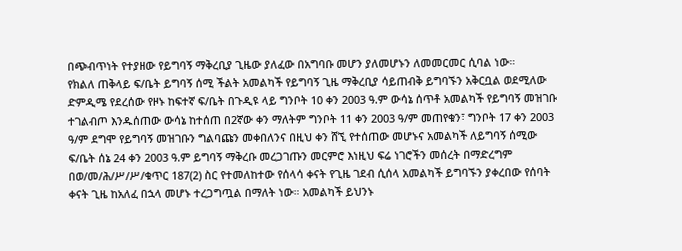በጭብጥነት የተያዘው የይግባኝ ማቅረቢያ ጊዜው ያለፈው በአግባቡ መሆን ያለመሆኑን ለመመርመር ሲባል ነው።
የክልለ ጠቅላይ ፍ/ቤት ይግባኝ ሰሚ ችልት አመልካች የይግባኝ ጊዜ ማቅረቢያ ሳይጠብቅ ይግባኙን አቅርቧል ወደሚለው ድምዲሜ የደረሰው የዞኑ ከፍተኛ ፍ/ቤት በጉዲዩ ላይ ግንቦት 10 ቀን 2003 ዓ.ም ውሳኔ ሰጥቶ አመልካች የይግባኝ መዝገቡ ተገልብጦ እንዱሰጠው ውሳኔ ከተሰጠ በ2ኛው ቀን ማለትም ግንቦት 11 ቀን 2003 ዓ/ም መጠየቁን፣ ግንቦት 17 ቀን 2003 ዓ/ም ደግሞ የይግባኝ መዝገቡን ግልባጩን መቀበለንና በዚህ ቀን ሸኚ የተሰጠው መሆኑና አመልካች ለይግባኝ ሰሚው ፍ/ቤት ሰኔ 24 ቀን 2003 ዓ.ም ይግባኝ ማቅረቡ መረጋገጡን መርምሮ እነዚህ ፍሬ ነገሮችን መሰረት በማድረግም በወ/መ/ሕ/ሥ/ሥ/ቁጥር 187(2) ስር የተመለከተው የሰላሳ ቀናት የጊዜ ገደብ ሲሰላ አመልካች ይግባኙን ያቀረበው የሰባት ቀናት ጊዜ ከአለፈ በኋላ መሆኑ ተረጋግጧል በማለት ነው። አመልካች ይህንኑ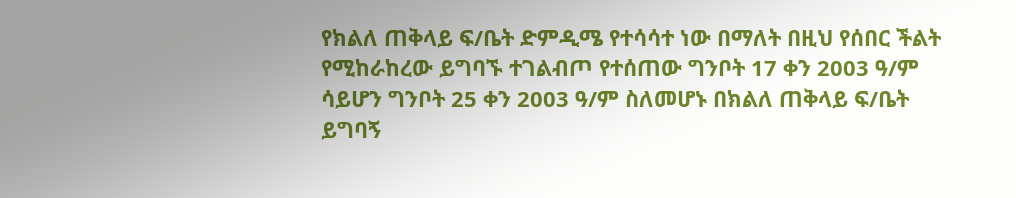የክልለ ጠቅላይ ፍ/ቤት ድምዲሜ የተሳሳተ ነው በማለት በዚህ የሰበር ችልት የሚከራከረው ይግባኙ ተገልብጦ የተሰጠው ግንቦት 17 ቀን 2003 ዓ/ም ሳይሆን ግንቦት 25 ቀን 2003 ዓ/ም ስለመሆኑ በክልለ ጠቅላይ ፍ/ቤት ይግባኝ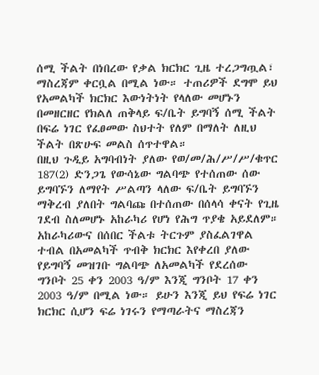ሰሚ ችልት በነበረው የቃል ክርክር ጊዜ ተረጋግጧል፣ ማስረጃም ቀርቧል በሚል ነው። ተጠሪዎች ደግሞ ይህ የአመልካች ክርክር እውነትነት የላለው መሆኑን በመዘርዘር የክልለ ጠቅላይ ፍ/ቤት ይግባኝ ሰሚ ችልት በፍሬ ነገር የፈፀመው ስህተት የለም በማለት ለዚህ ችልት በጽሁፍ መልስ ሰጥተዋል።
በዚህ ጉዲይ አግባብነት ያለው የወ/መ/ሕ/ሥ/ሥ/ቁጥር 187(2) ድንጋጌ የውሳኔው ግልባጭ የተሰጠው ሰው ይግባኙን ለማየት ሥልጣን ላለው ፍ/ቤት ይግባኙን ማቅረብ ያለበት ግልባጩ በተሰጠው በሰላሳ ቀናት የጊዜ ገደብ ስለመሆኑ አከራካሪ የሆነ የሕግ ጥያቄ አይደለም።
አከራካሪውና በሰበር ችልቱ ትርጉም ያስፈልገዋል ተብል በአመልካች ጥብቅ ክርክር እየቀረበ ያለው የይግባኝ መዝገቡ ግልባጭ ለአመልካች የደረሰው ግንቦት 25 ቀን 2003 ዓ/ም እንጂ ግንቦት 17 ቀን 2003 ዓ/ም በሚል ነው። ይሁን እንጂ ይህ የፍሬ ነገር ክርክር ሲሆን ፍሬ ነገሩን የማጣራትና ማስረጃን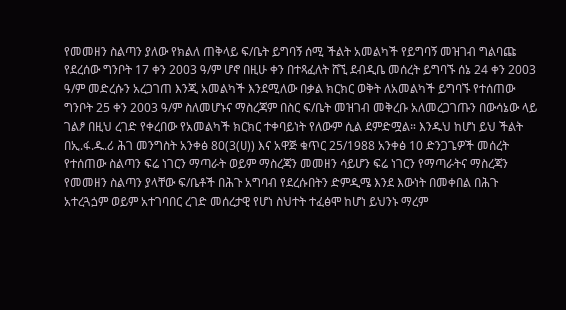የመመዘን ስልጣን ያለው የክልለ ጠቅላይ ፍ/ቤት ይግባኝ ሰሚ ችልት አመልካች የይግባኝ መዝገብ ግልባጩ የደረሰው ግንቦት 17 ቀን 2003 ዓ/ም ሆኖ በዚሁ ቀን በተጻፈለት ሸኚ ደብዲቤ መሰረት ይግባኙ ሰኔ 24 ቀን 2003 ዓ/ም መድረሱን አረጋገጠ እንጂ አመልካች እንደሚለው በቃል ክርክር ወቅት ለአመልካች ይግባኙ የተሰጠው ግንቦት 25 ቀን 2003 ዓ/ም ስለመሆኑና ማስረጃም በስር ፍ/ቤት መዝገብ መቅረቡ አለመረጋገጡን በውሳኔው ላይ ገልፆ በዚህ ረገድ የቀረበው የአመልካች ክርክር ተቀባይነት የለውም ሲል ደምድሟል። እንዱህ ከሆነ ይህ ችልት በኢ.ፋ.ዱ.ሪ ሕገ መንግስት አንቀፅ 80(3(ሀ)) እና አዋጅ ቁጥር 25/1988 አንቀፅ 10 ድንጋጌዎች መሰረት የተሰጠው ስልጣን ፍሬ ነገርን ማጣራት ወይም ማስረጃን መመዘን ሳይሆን ፍሬ ነገርን የማጣራትና ማስረጃን የመመዘን ስልጣን ያላቸው ፍ/ቤቶች በሕጉ አግባብ የደረሱበትን ድምዲሜ እንደ እውነት በመቀበል በሕጉ አተረጓጏም ወይም አተገባበር ረገድ መሰረታዊ የሆነ ስህተት ተፈፅሞ ከሆነ ይህንኑ ማረም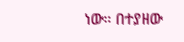ነው። በተያዘው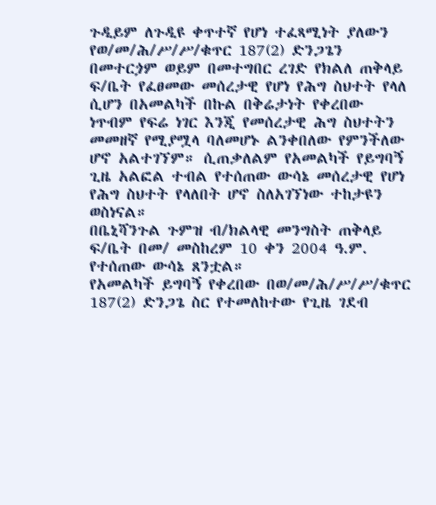ጉዲይም ለጉዲዩ ቀጥተኛ የሆነ ተፈጻሚነት ያለውን የወ/መ/ሕ/ሥ/ሥ/ቁጥር 187(2) ድንጋጌን በመተርጏም ወይም በመተግበር ረገድ የክልለ ጠቅላይ ፍ/ቤት የፈፀመው መሰረታዊ የሆነ የሕግ ስህተት የላለ ሲሆን በአመልካች በኩል በቅሬታነት የቀረበው ነጥብም የፍሬ ነገር እንጂ የመሰረታዊ ሕግ ስህተትን መመዘኛ የሚያሟላ ባለመሆኑ ልንቀበለው የምንችለው ሆኖ አልተገኘም። ሲጠቃለልም የአመልካች የይግባኝ ጊዜ አልፎል ተብል የተሰጠው ውሳኔ መሰረታዊ የሆነ የሕግ ስህተት የላለበት ሆኖ ስለአገኘነው ተከታዩን ወስነናል።
በቤኒሻንጉል ጉምዝ ብ/ክልላዊ መንግስት ጠቅላይ ፍ/ቤት በመ/ መስከረም 10 ቀን 2004 ዓ.ም. የተሰጠው ውሳኔ ጸንቷል።
የአመልካች ይግባኝ የቀረበው በወ/መ/ሕ/ሥ/ሥ/ቁጥር 187(2) ድንጋጌ ስር የተመለከተው የጊዜ ገደብ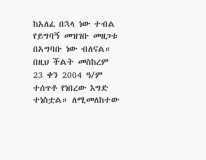ከአለፈ በኋላ ነው ተብል የይግባኝ መዝገቡ መዘጋቱ በአግባቡ ነው ብለናል።
በዚህ ችልት መስከረም 23 ቀን 2004 ዓ/ም ተሰጥቶ የነበረው እግድ ተነስቷል። ለሚመለከተው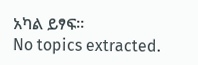አካል ይፃፍ።
No topics extracted.